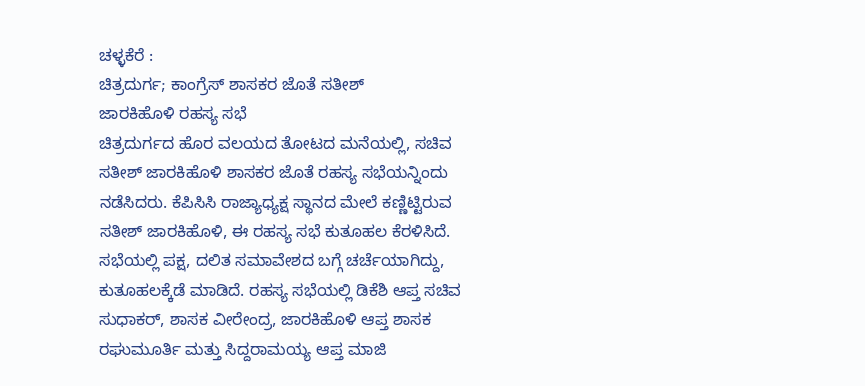ಚಳ್ಳಕೆರೆ :
ಚಿತ್ರದುರ್ಗ; ಕಾಂಗ್ರೆಸ್ ಶಾಸಕರ ಜೊತೆ ಸತೀಶ್
ಜಾರಕಿಹೊಳಿ ರಹಸ್ಯ ಸಭೆ
ಚಿತ್ರದುರ್ಗದ ಹೊರ ವಲಯದ ತೋಟದ ಮನೆಯಲ್ಲಿ, ಸಚಿವ
ಸತೀಶ್ ಜಾರಕಿಹೊಳಿ ಶಾಸಕರ ಜೊತೆ ರಹಸ್ಯ ಸಭೆಯನ್ನಿಂದು
ನಡೆಸಿದರು. ಕೆಪಿಸಿಸಿ ರಾಜ್ಯಾಧ್ಯಕ್ಷ ಸ್ಥಾನದ ಮೇಲೆ ಕಣ್ಣಿಟ್ಟಿರುವ
ಸತೀಶ್ ಜಾರಕಿಹೊಳಿ, ಈ ರಹಸ್ಯ ಸಭೆ ಕುತೂಹಲ ಕೆರಳಿಸಿದೆ.
ಸಭೆಯಲ್ಲಿ ಪಕ್ಷ, ದಲಿತ ಸಮಾವೇಶದ ಬಗ್ಗೆ ಚರ್ಚೆಯಾಗಿದ್ದು,
ಕುತೂಹಲಕ್ಕೆಡೆ ಮಾಡಿದೆ. ರಹಸ್ಯ ಸಭೆಯಲ್ಲಿ ಡಿಕೆಶಿ ಆಪ್ತ ಸಚಿವ
ಸುಧಾಕರ್, ಶಾಸಕ ವೀರೇಂದ್ರ, ಜಾರಕಿಹೊಳಿ ಆಪ್ತ ಶಾಸಕ
ರಘುಮೂರ್ತಿ ಮತ್ತು ಸಿದ್ದರಾಮಯ್ಯ ಆಪ್ತ ಮಾಜಿ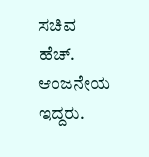ಸಚಿವ ಹೆಚ್.
ಆಂಜನೇಯ ಇದ್ದರು.